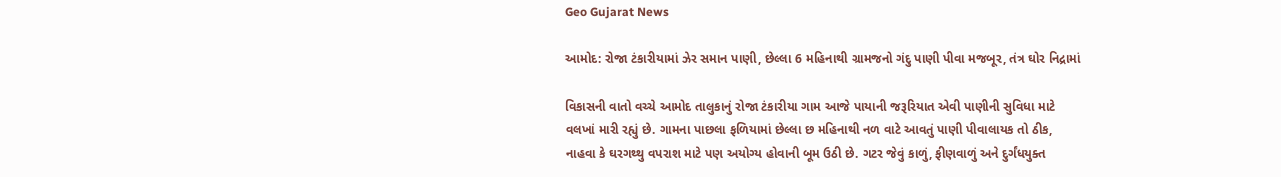Geo Gujarat News

આમોદ: રોજા ટંકારીયામાં ઝેર સમાન પાણી, છેલ્લા 6 મહિનાથી ગ્રામજનો ગંદુ પાણી પીવા મજબૂર, તંત્ર ઘોર નિદ્રામાં

વિકાસની વાતો વચ્ચે આમોદ તાલુકાનું રોજા ટંકારીયા ગામ આજે પાયાની જરૂરિયાત એવી પાણીની સુવિધા માટે વલખાં મારી રહ્યું છે. ગામના પાછલા ફળિયામાં છેલ્લા છ મહિનાથી નળ વાટે આવતું પાણી પીવાલાયક તો ઠીક, નાહવા કે ઘરગથ્થુ વપરાશ માટે પણ અયોગ્ય હોવાની બૂમ ઉઠી છે. ગટર જેવું કાળું, ફીણવાળું અને દુર્ગંધયુક્ત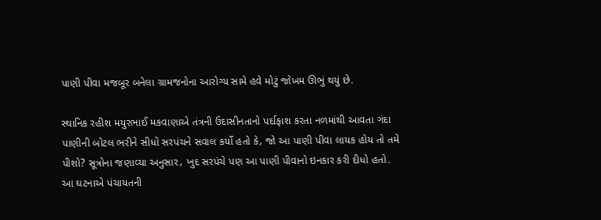પાણી પીવા મજબૂર બનેલા ગ્રામજનોના આરોગ્ય સામે હવે મોટું જોખમ ઊભું થયું છે.

સ્થાનિક રહીશ મયુરભાઈ મકવાણાએ તંત્રની ઉદાસીનતાનો પર્દાફાશ કરતા નળમાંથી આવતા ગંદા પાણીની બોટલ ભરીને સીધો સરપંચને સવાલ કર્યો હતો કે, જો આ પાણી પીવા લાયક હોય તો તમે પીશો? સૂત્રોના જણાવ્યા અનુસાર, ખુદ સરપંચે પણ આ પાણી પીવાનો ઇનકાર કરી દીધો હતો. આ ઘટનાએ પંચાયતની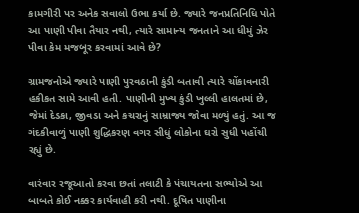કામગીરી પર અનેક સવાલો ઉભા કર્યા છે. જ્યારે જનપ્રતિનિધિ પોતે આ પાણી પીવા તૈયાર નથી, ત્યારે સામાન્ય જનતાને આ ધીમું ઝેર પીવા કેમ મજબૂર કરવામાં આવે છે?

ગ્રામજનોએ જ્યારે પાણી પુરવઠાની કુંડી બતાવી ત્યારે ચોંકાવનારી હકીકત સામે આવી હતી. પાણીની મુખ્ય કુંડી ખુલ્લી હાલતમાં છે, જેમાં દેડકા, જીવડા અને કચરાનું સામ્રાજ્ય જોવા મળ્યું હતું. આ જ ગંદકીવાળું પાણી શુદ્ધિકરણ વગર સીધું લોકોના ઘરો સુધી પહોંચી રહ્યું છે.

વારંવાર રજૂઆતો કરવા છતાં તલાટી કે પંચાયતના સભ્યોએ આ બાબતે કોઈ નક્કર કાર્યવાહી કરી નથી. દૂષિત પાણીના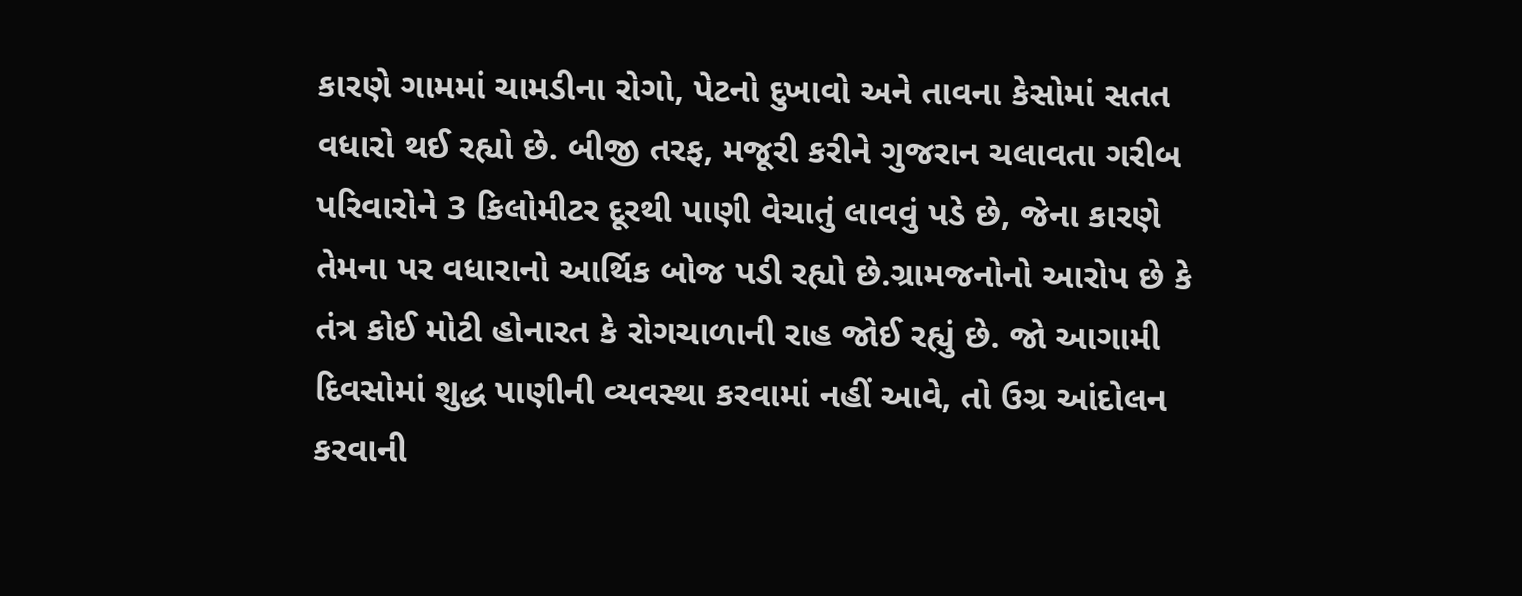કારણે ગામમાં ચામડીના રોગો, પેટનો દુખાવો અને તાવના કેસોમાં સતત વધારો થઈ રહ્યો છે. બીજી તરફ, મજૂરી કરીને ગુજરાન ચલાવતા ગરીબ પરિવારોને 3 કિલોમીટર દૂરથી પાણી વેચાતું લાવવું પડે છે, જેના કારણે તેમના પર વધારાનો આર્થિક બોજ પડી રહ્યો છે.ગ્રામજનોનો આરોપ છે કે તંત્ર કોઈ મોટી હોનારત કે રોગચાળાની રાહ જોઈ રહ્યું છે. જો આગામી દિવસોમાં શુદ્ધ પાણીની વ્યવસ્થા કરવામાં નહીં આવે, તો ઉગ્ર આંદોલન કરવાની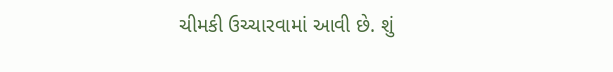ચીમકી ઉચ્ચારવામાં આવી છે. શું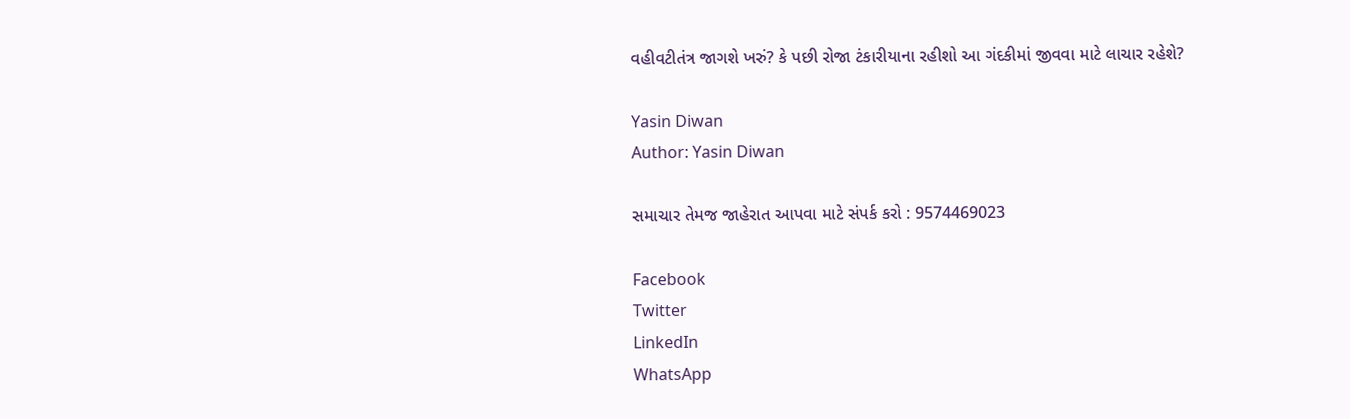વહીવટીતંત્ર જાગશે ખરું? કે પછી રોજા ટંકારીયાના રહીશો આ ગંદકીમાં જીવવા માટે લાચાર રહેશે?

Yasin Diwan
Author: Yasin Diwan

સમાચાર તેમજ જાહેરાત આપવા માટે સંપર્ક કરો : 9574469023

Facebook
Twitter
LinkedIn
WhatsApp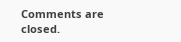Comments are closed.